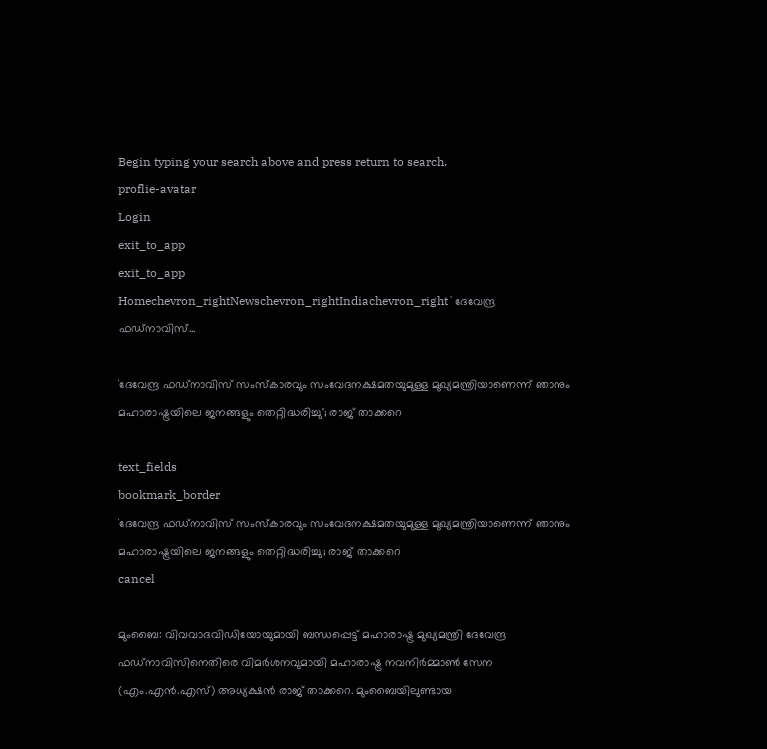Begin typing your search above and press return to search.
proflie-avatar
Login
exit_to_app
exit_to_app
Homechevron_rightNewschevron_rightIndiachevron_right`ദേവേന്ദ്ര ഫഡ്നാവിസ്...

`ദേവേന്ദ്ര ഫഡ്നാവിസ് സംസ്കാരവും സംവേദനക്ഷമതയുമുള്ള മുഖ‍്യമന്ത്രിയാണെന്ന് ഞാനും മഹാരാഷ്ട്രയിലെ ജനങ്ങളും തെറ്റിദ്ധരിച്ചു'; രാജ് താക്കറെ

text_fields
bookmark_border
`ദേവേന്ദ്ര ഫഡ്നാവിസ് സംസ്കാരവും സംവേദനക്ഷമതയുമുള്ള മുഖ‍്യമന്ത്രിയാണെന്ന് ഞാനും മഹാരാഷ്ട്രയിലെ ജനങ്ങളും തെറ്റിദ്ധരിച്ചു; രാജ് താക്കറെ
cancel

മുംബൈ: വിവവാദവിഡിയോയുമായി ബന്ധപ്പെട്ട് മഹാരാഷ്ട്ര മുഖ്യമന്ത്രി ദേവേന്ദ്ര ഫഡ്‌നാവിസിനെതിരെ വിമർശനവുമായി മഹാരാഷ്ട്ര നവനിർമ്മാൺ സേന (എം.എൻ.എസ്) അധ്യക്ഷൻ രാജ് താക്കറെ. മുംബൈയിലുണ്ടായ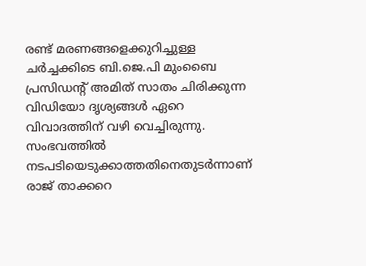രണ്ട് മരണങ്ങളെക്കുറിച്ചുള്ള ചർച്ചക്കിടെ ബി.ജെ.പി മുംബൈ പ്രസിഡന്‍റ് അമിത് സാതം ചിരിക്കുന്ന വിഡിയോ ദൃശ‍്യങ്ങൾ ഏറെ വിവാദത്തിന് വഴി വെച്ചിരുന്നു. സംഭവത്തിൽ നടപടിയെടുക്കാത്തതിനെതുടർന്നാണ് രാജ് താക്കറെ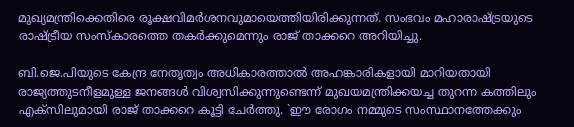മുഖ‍്യമന്ത്രിക്കെതിരെ രൂക്ഷവിമർശനവുമായെത്തിയിരിക്കുന്നത്. സംഭവം മഹാരാഷ്ട്രയുടെ രാഷ്ട്രീയ സംസ്കാരത്തെ തകർക്കുമെന്നും രാജ് താക്കറെ അറിയിച്ചു.

ബി.ജെ.പിയുടെ കേന്ദ്ര നേതൃത്വം അധികാരത്താൽ അഹങ്കാരികളായി മാറിയതായി രാജ്യത്തുടനീളമുള്ള ജനങ്ങൾ വിശ്വസിക്കുന്നുണ്ടെന്ന് മുഖയമന്ത്രിക്കയച്ച തുറന്ന കത്തിലും എക്സിലുമായി രാജ് താക്കറെ കൂട്ടി ചേർത്തു. `ഈ രോഗം നമ്മുടെ സംസ്ഥാനത്തേക്കും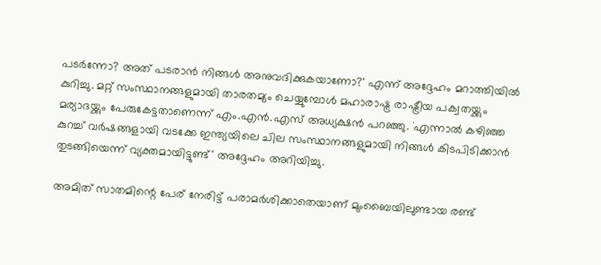പടർന്നോ? അത് പടരാൻ നിങ്ങൾ അനുവദിക്കുകയാണോ?' എന്ന് അദ്ദേഹം മറാത്തിയിൽ കുറിച്ചു. മറ്റ് സംസ്ഥാനങ്ങളുമായി താരതമ്യം ചെയ്യുമ്പോൾ മഹാരാഷ്ട്ര രാഷ്ട്രീയ പക്വതയ്ക്കും മര്യാദയ്ക്കും പേരുകേട്ടതാണെന്ന് എം.എൻ.എസ് അധ്യക്ഷൻ പറഞ്ഞു. `എന്നാൽ കഴിഞ്ഞ കുറച്ച് വർഷങ്ങളായി വടക്കേ ഇന്ത്യയിലെ ചില സംസ്ഥാനങ്ങളുമായി നിങ്ങൾ കിടപിടിക്കാൻ തുടങ്ങിയെന്ന് വ്യക്തമായിട്ടുണ്ട്' അദ്ദേഹം അറിയിച്ചു.

അമിത് സാതമിന്റെ പേര് നേരിട്ട് പരാമർശിക്കാതെയാണ് മുംബൈയിലുണ്ടായ രണ്ട്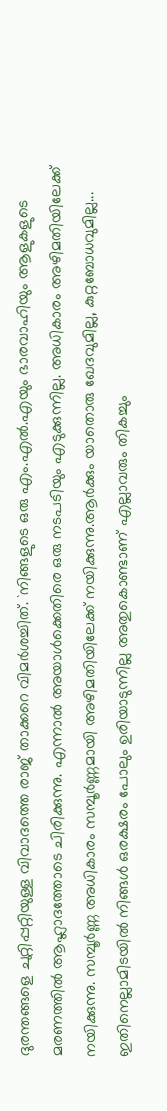ദുരന്തങ്ങളെ ചുറ്റിപ്പറ്റിയുള്ള വിവാദത്തെ രാജ് താക്കറെ വിമർശച്ചിത്. `നിങ്ങളുടെ ഒരു എം.എൽ.എയും ഭാരവാഹിയും ആളുകളുടെ മരണത്തിൽ ആഹ്ലാദത്തോടെ ചിരിക്കുന്നു. എന്നാൽ അയാൾക്കെതിരെ ഒരു നടപടിയും എടുക്കുന്നില്ല. അധികാരം അഴിമതിയിലേക്ക് നയിക്കുന്നു. സമ്പൂർണ്ണ അധികാരം സമ്പൂർണ്ണമായി അഴിമതിയിലേക്ക് നയിക്കുന്നു.ആർക്കും യാതൊരു ഖേദവുമില്ല, കുറ്റബോധവുമില്ല... ഇതിനെല്ലാമിടയിൽ നിങ്ങൾ ഒരക്ഷരം പോലും ഉരിയാടുന്നില്ല അതുകൊണ്ടാണ് എല്ലാവരും തികച്ചും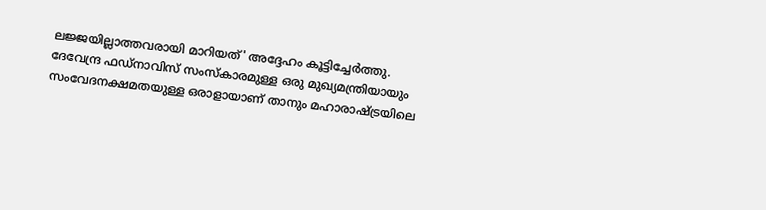ലജ്ജയില്ലാത്തവരായി മാറിയത്' അദ്ദേഹം കൂട്ടിച്ചേർത്തു. ദേവേന്ദ്ര ഫഡ്‌നാവിസ് സംസ്കാരമുള്ള ഒരു മുഖ്യമന്ത്രിയായും സംവേദനക്ഷമതയുള്ള ഒരാളായാണ് താനും മഹാരാഷ്ട്രയിലെ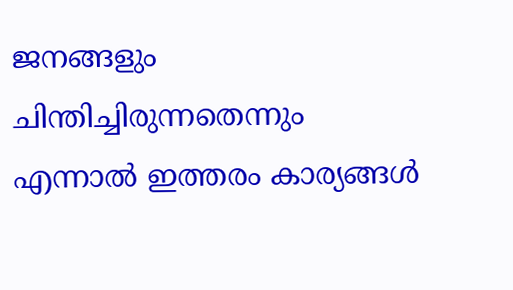ജനങ്ങളും ചിന്തിച്ചിരുന്നതെന്നും എന്നാൽ ഇത്തരം കാര്യങ്ങൾ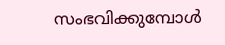സംഭവിക്കുമ്പോൾ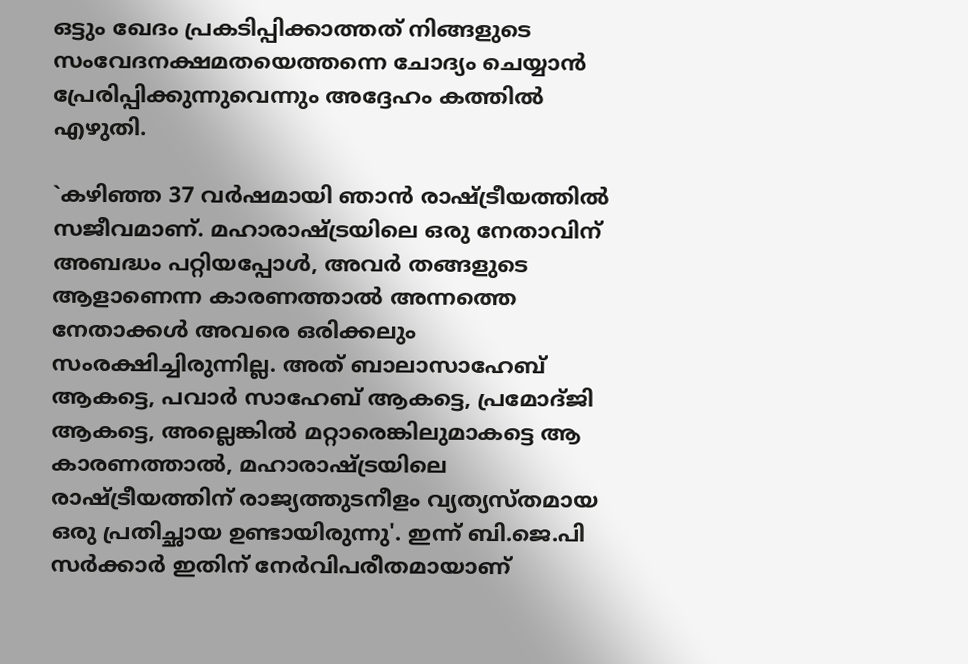ഒട്ടും ഖേദം പ്രകടിപ്പിക്കാത്തത് നിങ്ങളുടെ സംവേദനക്ഷമതയെത്തന്നെ ചോദ്യം ചെയ്യാൻ പ്രേരിപ്പിക്കുന്നുവെന്നും അദ്ദേഹം കത്തിൽ എഴുതി.

`കഴിഞ്ഞ 37 വർഷമായി ഞാൻ രാഷ്ട്രീയത്തിൽ സജീവമാണ്. മഹാരാഷ്ട്രയിലെ ഒരു നേതാവിന് അബദ്ധം പറ്റിയപ്പോൾ, അവർ തങ്ങളുടെ ആളാണെന്ന കാരണത്താൽ അന്നത്തെ നേതാക്കൾ അവരെ ഒരിക്കലും സംരക്ഷിച്ചിരുന്നില്ല. അത് ബാലാസാഹേബ് ആകട്ടെ, പവാർ സാഹേബ് ആകട്ടെ, പ്രമോദ്ജി ആകട്ടെ, അല്ലെങ്കിൽ മറ്റാരെങ്കിലുമാകട്ടെ ആ കാരണത്താൽ, മഹാരാഷ്ട്രയിലെ രാഷ്ട്രീയത്തിന് രാജ്യത്തുടനീളം വ്യത്യസ്തമായ ഒരു പ്രതിച്ഛായ ഉണ്ടായിരുന്നു'. ഇന്ന് ബി.ജെ.പി സർക്കാർ ഇതിന് നേർവിപരീതമായാണ്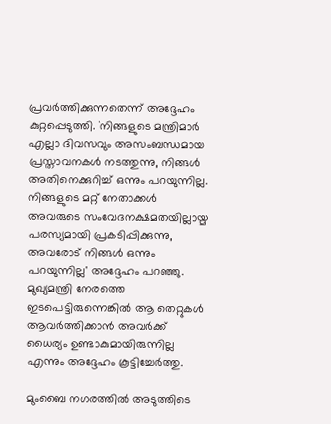പ്രവർത്തിക്കുന്നതെന്ന് അദ്ദേഹം കുറ്റപ്പെടുത്തി. `നിങ്ങളുടെ മന്ത്രിമാർ എല്ലാ ദിവസവും അസംബന്ധമായ പ്രസ്താവനകൾ നടത്തുന്നു, നിങ്ങൾ അതിനെക്കുറിച്ച് ഒന്നും പറയുന്നില്ല. നിങ്ങളുടെ മറ്റ് നേതാക്കൾ അവരുടെ സംവേദനക്ഷമതയില്ലായ്മ പരസ്യമായി പ്രകടിപ്പിക്കുന്നു, അവരോട് നിങ്ങൾ ഒന്നും പറയുന്നില്ല' അദ്ദേഹം പറഞ്ഞു. മുഖ്യമന്ത്രി നേരത്തെ ഇടപെട്ടിരുന്നെങ്കിൽ ആ തെറ്റുകൾ ആവർത്തിക്കാൻ അവർക്ക് ധൈര്യം ഉണ്ടാകുമായിരുന്നില്ല എന്നും അദ്ദേഹം കൂട്ടിച്ചേർത്തു.

മുംബൈ നഗരത്തിൽ അടുത്തിടെ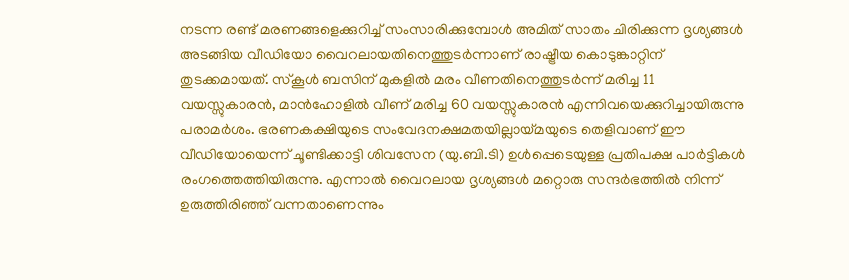നടന്ന രണ്ട് മരണങ്ങളെക്കുറിച്ച് സംസാരിക്കുമ്പോൾ അമിത് സാതം ചിരിക്കുന്ന ദൃശ്യങ്ങൾ അടങ്ങിയ വീഡിയോ വൈറലായതിനെത്തുടർന്നാണ് രാഷ്ട്രീയ കൊടുങ്കാറ്റിന് തുടക്കമായത്. സ്കൂൾ ബസിന് മുകളിൽ മരം വീണതിനെത്തുടർന്ന് മരിച്ച 11 വയസ്സുകാരന്‍, മാൻഹോളിൽ വീണ് മരിച്ച 60 വയസ്സുകാരൻ എന്നിവയെക്കുറിച്ചായിരുന്നു പരാമർശം. ഭരണകക്ഷിയുടെ സംവേദനക്ഷമതയില്ലായ്മയുടെ തെളിവാണ് ഈ വീഡിയോയെന്ന് ചൂണ്ടിക്കാട്ടി ശിവസേന (യു.ബി.ടി) ഉൾപ്പെടെയുള്ള പ്രതിപക്ഷ പാർട്ടികൾ രംഗത്തെത്തിയിരുന്നു. എന്നാൽ വൈറലായ ദൃശ‍്യങ്ങൾ മറ്റൊരു സന്ദർഭത്തിൽ നിന്ന് ഉരുത്തിരിഞ്ഞ് വന്നതാണെന്നും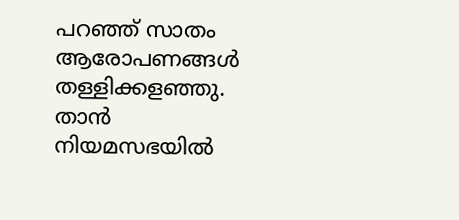പറഞ്ഞ് സാതം ആരോപണങ്ങൾ തള്ളിക്കളഞ്ഞു. താൻ നിയമസഭയിൽ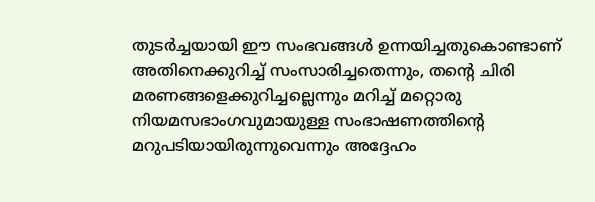തുടർച്ചയായി ഈ സംഭവങ്ങൾ ഉന്നയിച്ചതുകൊണ്ടാണ് അതിനെക്കുറിച്ച് സംസാരിച്ചതെന്നും, തന്റെ ചിരി മരണങ്ങളെക്കുറിച്ചല്ലെന്നും മറിച്ച് മറ്റൊരു നിയമസഭാംഗവുമായുള്ള സംഭാഷണത്തിന്‍റെ മറുപടിയായിരുന്നുവെന്നും അദ്ദേഹം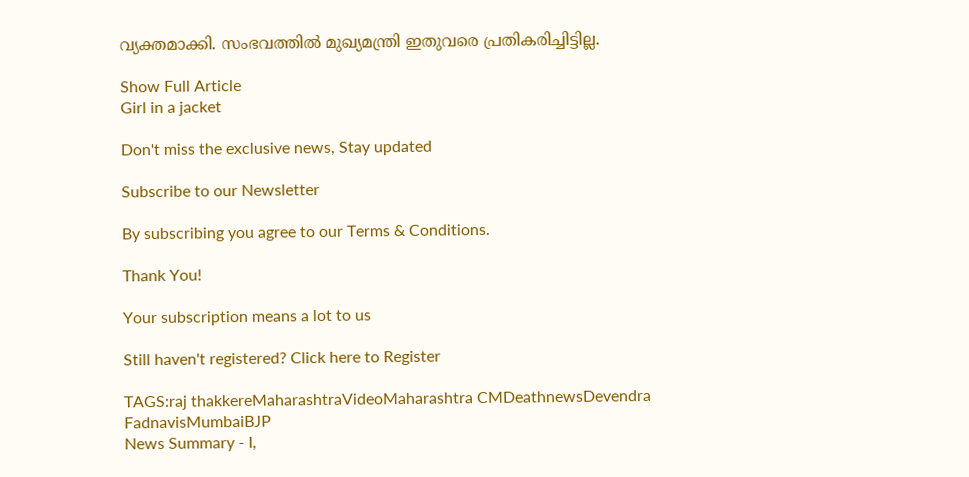വ്യക്തമാക്കി. സംഭവത്തിൽ മുഖ‍്യമന്ത്രി ഇതുവരെ പ്രതികരിച്ചിട്ടില്ല.

Show Full Article
Girl in a jacket

Don't miss the exclusive news, Stay updated

Subscribe to our Newsletter

By subscribing you agree to our Terms & Conditions.

Thank You!

Your subscription means a lot to us

Still haven't registered? Click here to Register

TAGS:raj thakkereMaharashtraVideoMaharashtra CMDeathnewsDevendra FadnavisMumbaiBJP
News Summary - I,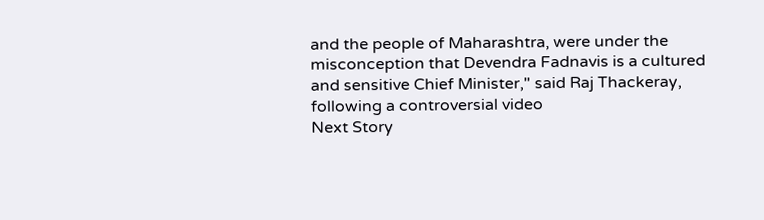and the people of Maharashtra, were under the misconception that Devendra Fadnavis is a cultured and sensitive Chief Minister," said Raj Thackeray, following a controversial video
Next Story